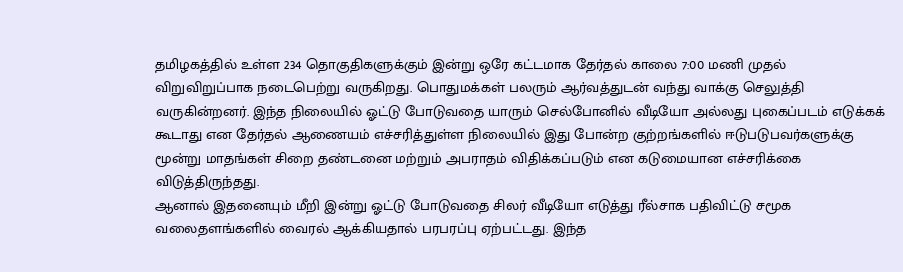தமிழகத்தில் உள்ள 234 தொகுதிகளுக்கும் இன்று ஒரே கட்டமாக தேர்தல் காலை 7:00 மணி முதல் விறுவிறுப்பாக நடைபெற்று வருகிறது. பொதுமக்கள் பலரும் ஆர்வத்துடன் வந்து வாக்கு செலுத்தி வருகின்றனர். இந்த நிலையில் ஓட்டு போடுவதை யாரும் செல்போனில் வீடியோ அல்லது புகைப்படம் எடுக்கக் கூடாது என தேர்தல் ஆணையம் எச்சரித்துள்ள நிலையில் இது போன்ற குற்றங்களில் ஈடுபடுபவர்களுக்கு மூன்று மாதங்கள் சிறை தண்டனை மற்றும் அபராதம் விதிக்கப்படும் என கடுமையான எச்சரிக்கை விடுத்திருந்தது.
ஆனால் இதனையும் மீறி இன்று ஓட்டு போடுவதை சிலர் வீடியோ எடுத்து ரீல்சாக பதிவிட்டு சமூக வலைதளங்களில் வைரல் ஆக்கியதால் பரபரப்பு ஏற்பட்டது. இந்த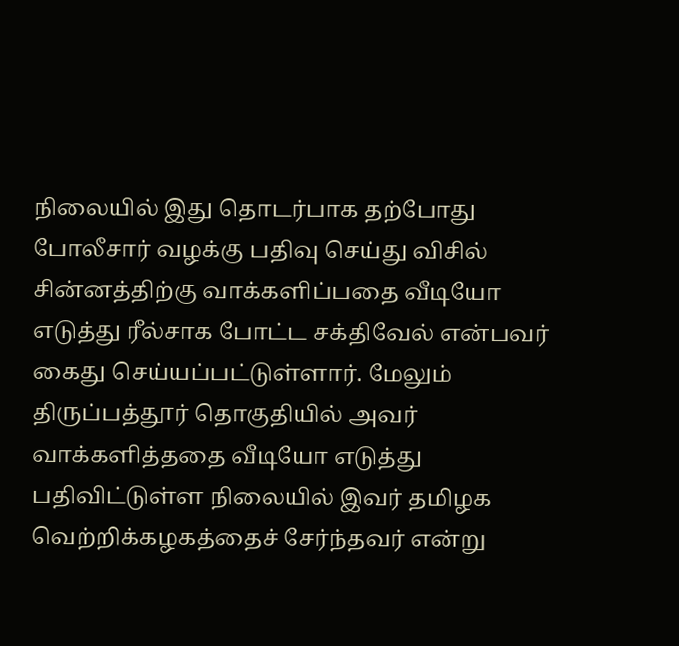நிலையில் இது தொடர்பாக தற்போது போலீசார் வழக்கு பதிவு செய்து விசில் சின்னத்திற்கு வாக்களிப்பதை வீடியோ எடுத்து ரீல்சாக போட்ட சக்திவேல் என்பவர் கைது செய்யப்பட்டுள்ளார். மேலும் திருப்பத்தூர் தொகுதியில் அவர் வாக்களித்ததை வீடியோ எடுத்து பதிவிட்டுள்ள நிலையில் இவர் தமிழக வெற்றிக்கழகத்தைச் சேர்ந்தவர் என்று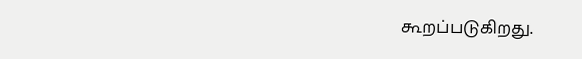கூறப்படுகிறது.